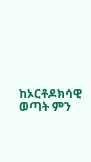ከኦርቶዶክሳዊ ወጣት ምን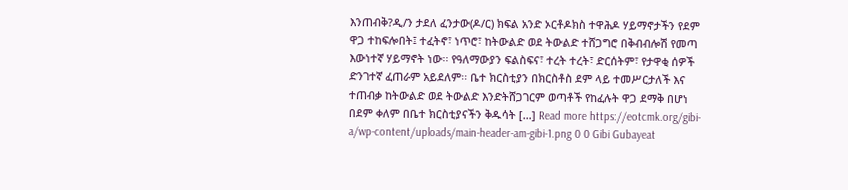እንጠብቅ?ዲ/ን ታደለ ፈንታው(ዶ/ር) ክፍል አንድ ኦርቶዶክስ ተዋሕዶ ሃይማኖታችን የደም ዋጋ ተከፍሎበት፤ ተፈትኖ፣ ነጥሮ፣ ከትውልድ ወደ ትውልድ ተሸጋግሮ በቅብብሎሽ የመጣ እውነተኛ ሃይማኖት ነው፡፡ የዓለማውያን ፍልስፍና፣ ተረት ተረት፣ ድርሰትም፣ የታዋቂ ሰዎች ድንገተኛ ፈጠራም አይደለም፡፡ ቤተ ክርስቲያን በክርስቶስ ደም ላይ ተመሥርታለች እና ተጠብቃ ከትውልድ ወደ ትውልድ እንድትሸጋገርም ወጣቶች የከፈሉት ዋጋ ደማቅ በሆነ በደም ቀለም በቤተ ክርስቲያናችን ቅዱሳት […] Read more https://eotcmk.org/gibi-a/wp-content/uploads/main-header-am-gibi-1.png 0 0 Gibi Gubayeat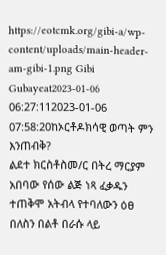https://eotcmk.org/gibi-a/wp-content/uploads/main-header-am-gibi-1.png Gibi Gubayeat2023-01-06 06:27:112023-01-06 07:58:20ከኦርቶዶክሳዊ ወጣት ምን እንጠብቅ?
ልደተ ክርስቶስመ/ር በትረ ማርያም አበባው የሰው ልጅ ነጻ ፈቃዱን ተጠቅሞ አትብላ የተባለውን ዕፀ በለስን በልቶ በራሱ ላይ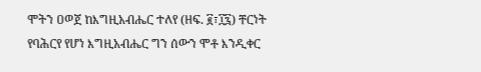ሞትን ዐወጀ ከእግዚአብሔር ተለየ (ዘፍ. ፪፣፲፯) ቸርነት የባሕርየ የሆነ እግዚአብሔር ግን ሰውን ሞቶ እንዲቀር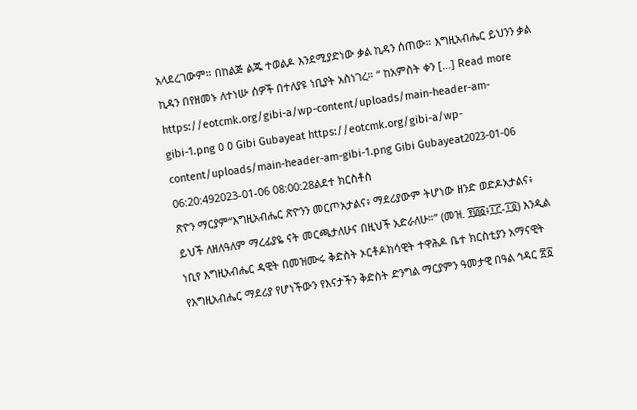አላደረገውም። በከልጅ ልጁ ተወልዶ እንደሚያድነው ቃል ኪዳን ሰጠው። እግዚአብሔር ይህንን ቃል ኪዳን በየዘመኑ ለተነሡ ሰዎች በተለያዩ ነቢያት አስነገረ። “ ከአምስት ቀን […] Read more https://eotcmk.org/gibi-a/wp-content/uploads/main-header-am-gibi-1.png 0 0 Gibi Gubayeat https://eotcmk.org/gibi-a/wp-content/uploads/main-header-am-gibi-1.png Gibi Gubayeat2023-01-06 06:20:492023-01-06 08:00:28ልደተ ክርስቶስ
ጽዮን ማርያም“እግዚአብሔር ጽዮንን መርጦአታልና፥ ማደሪያውም ትሆነው ዘንድ ወድዶአታልና፥ ይህች ለዘለዓለም ማረፊያዬ ናት መርጫታለሁና በዚህች አድራለሁ።” (መዝ. ፻፴፩፥፲፫-፲፬) እንዲል ነቢየ እግዚአብሔር ዳዊት በመዝሙሩ ቅድስት ኦርቶዶክሳዊት ተዋሕዶ ቤተ ክርስቲያን አማናዊት የእግዚአብሔር ማደሪያ የሆነችውን የእናታችን ቅድስት ድንግል ማርያምን ዓመታዊ በዓል ኅዳር ፳፩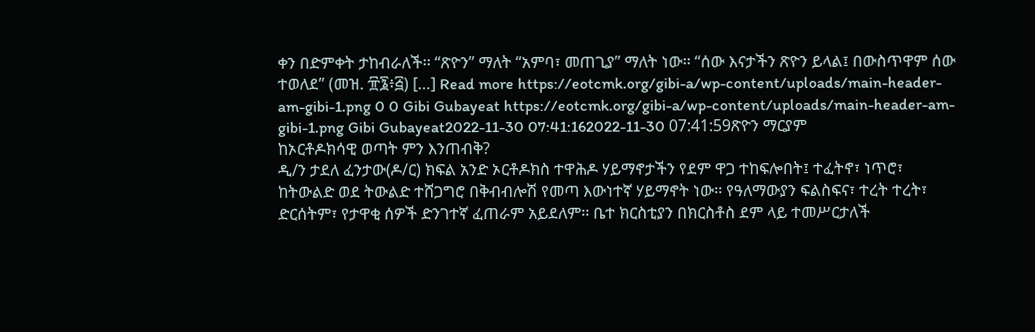ቀን በድምቀት ታከብራለች፡፡ “ጽዮን” ማለት “አምባ፣ መጠጊያ” ማለት ነው፡፡ “ሰው እናታችን ጽዮን ይላል፤ በውስጥዋም ሰው ተወለደ” (መዝ. ፹፮፥፭) […] Read more https://eotcmk.org/gibi-a/wp-content/uploads/main-header-am-gibi-1.png 0 0 Gibi Gubayeat https://eotcmk.org/gibi-a/wp-content/uploads/main-header-am-gibi-1.png Gibi Gubayeat2022-11-30 07:41:162022-11-30 07:41:59ጽዮን ማርያም
ከኦርቶዶክሳዊ ወጣት ምን እንጠብቅ?
ዲ/ን ታደለ ፈንታው(ዶ/ር) ክፍል አንድ ኦርቶዶክስ ተዋሕዶ ሃይማኖታችን የደም ዋጋ ተከፍሎበት፤ ተፈትኖ፣ ነጥሮ፣ ከትውልድ ወደ ትውልድ ተሸጋግሮ በቅብብሎሽ የመጣ እውነተኛ ሃይማኖት ነው፡፡ የዓለማውያን ፍልስፍና፣ ተረት ተረት፣ ድርሰትም፣ የታዋቂ ሰዎች ድንገተኛ ፈጠራም አይደለም፡፡ ቤተ ክርስቲያን በክርስቶስ ደም ላይ ተመሥርታለች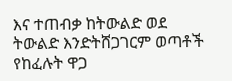እና ተጠብቃ ከትውልድ ወደ ትውልድ እንድትሸጋገርም ወጣቶች የከፈሉት ዋጋ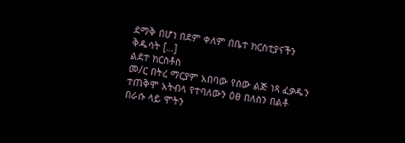ደማቅ በሆነ በደም ቀለም በቤተ ክርስቲያናችን ቅዱሳት […]
ልደተ ክርስቶስ
መ/ር በትረ ማርያም አበባው የሰው ልጅ ነጻ ፈቃዱን ተጠቅሞ አትብላ የተባለውን ዕፀ በለስን በልቶ በራሱ ላይ ሞትን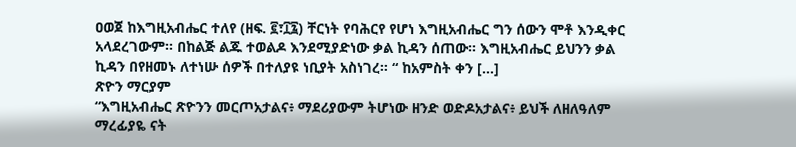ዐወጀ ከእግዚአብሔር ተለየ (ዘፍ. ፪፣፲፯) ቸርነት የባሕርየ የሆነ እግዚአብሔር ግን ሰውን ሞቶ እንዲቀር አላደረገውም። በከልጅ ልጁ ተወልዶ እንደሚያድነው ቃል ኪዳን ሰጠው። እግዚአብሔር ይህንን ቃል ኪዳን በየዘመኑ ለተነሡ ሰዎች በተለያዩ ነቢያት አስነገረ። “ ከአምስት ቀን […]
ጽዮን ማርያም
“እግዚአብሔር ጽዮንን መርጦአታልና፥ ማደሪያውም ትሆነው ዘንድ ወድዶአታልና፥ ይህች ለዘለዓለም ማረፊያዬ ናት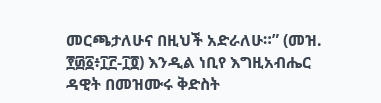መርጫታለሁና በዚህች አድራለሁ።” (መዝ. ፻፴፩፥፲፫-፲፬) እንዲል ነቢየ እግዚአብሔር ዳዊት በመዝሙሩ ቅድስት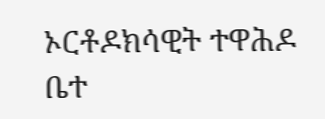ኦርቶዶክሳዊት ተዋሕዶ ቤተ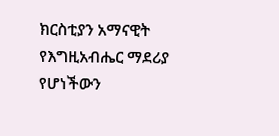ክርስቲያን አማናዊት የእግዚአብሔር ማደሪያ የሆነችውን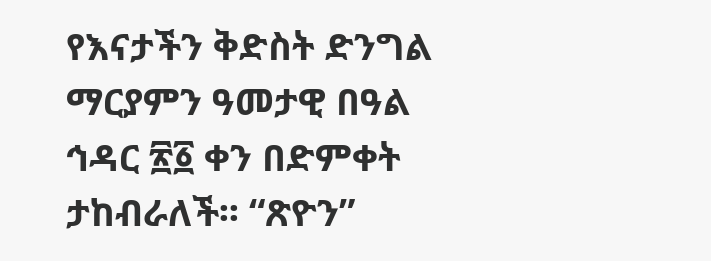የእናታችን ቅድስት ድንግል ማርያምን ዓመታዊ በዓል ኅዳር ፳፩ ቀን በድምቀት ታከብራለች፡፡ “ጽዮን”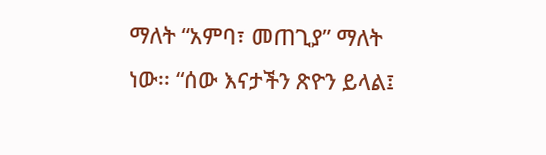ማለት “አምባ፣ መጠጊያ” ማለት ነው፡፡ “ሰው እናታችን ጽዮን ይላል፤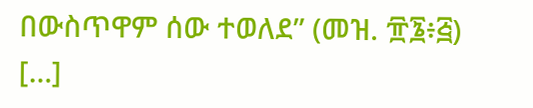በውስጥዋም ሰው ተወለደ” (መዝ. ፹፮፥፭) […]